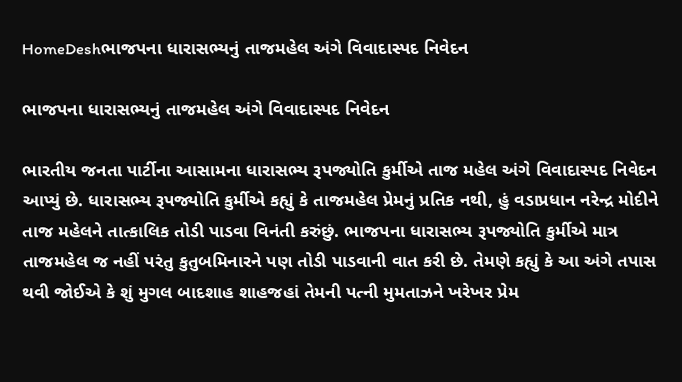HomeDeshભાજપના ધારાસભ્યનું તાજમહેલ અંગે વિવાદાસ્પદ નિવેદન

ભાજપના ધારાસભ્યનું તાજમહેલ અંગે વિવાદાસ્પદ નિવેદન

ભારતીય જનતા પાર્ટીના આસામના ધારાસભ્ય રૂપજ્યોતિ કુર્મીએ તાજ મહેલ અંગે વિવાદાસ્પદ નિવેદન આપ્યું છે. ધારાસભ્ય રૂપજ્યોતિ કુર્મીએ કહ્યું કે તાજમહેલ પ્રેમનું પ્રતિક નથી, હું વડાપ્રધાન નરેન્દ્ર મોદીને તાજ મહેલને તાત્કાલિક તોડી પાડવા વિનંતી કરુંછું. ભાજપના ધારાસભ્ય રૂપજ્યોતિ કુર્મીએ માત્ર તાજમહેલ જ નહીં પરંતુ કુતુબમિનારને પણ તોડી પાડવાની વાત કરી છે. તેમણે કહ્યું કે આ અંગે તપાસ થવી જોઈએ કે શું મુગલ બાદશાહ શાહજહાં તેમની પત્ની મુમતાઝને ખરેખર પ્રેમ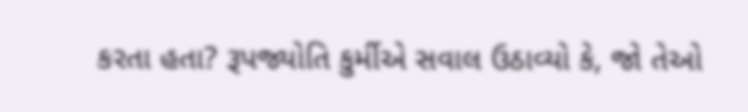કરતા હતા? રૂપજ્યોતિ કુર્મીએ સવાલ ઉઠાવ્યો કે, જો તેઓ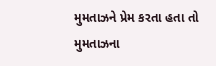મુમતાઝને પ્રેમ કરતા હતા તો મુમતાઝના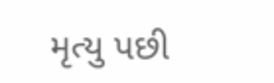મૃત્યુ પછી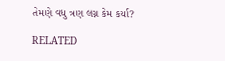તેમણે વધુ ત્રણ લગ્ન કેમ કર્યા?

RELATED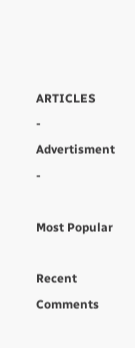ARTICLES
- Advertisment -

Most Popular

Recent Comments